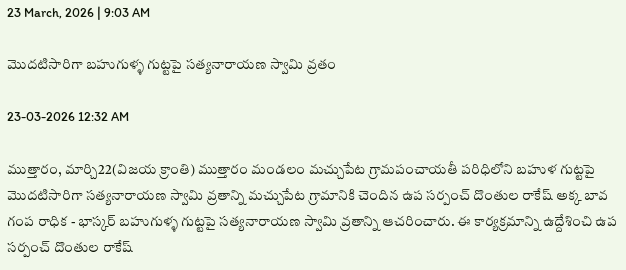23 March, 2026 | 9:03 AM

మొదటిసారిగా బహుగుళ్ళ గుట్టపై సత్యనారాయణ స్వామి వ్రతం

23-03-2026 12:32 AM

ముత్తారం, మార్చి22(విజయ క్రాంతి) ముత్తారం మండలం మచ్చుపేట గ్రామపంచాయతీ పరిధిలోని బహుళ గుట్టపై మొదటిసారిగా సత్యనారాయణ స్వామి వ్రతాన్ని మచ్చుపేట గ్రామానికి చెందిన ఉప సర్పంచ్ దొంతుల రాకేష్ అక్క బావ గంప రాధిక - భాస్కర్ బహుగుళ్ళ గుట్టపై సత్యనారాయణ స్వామి వ్రతాన్ని ఆచరించారు. ఈ కార్యక్రమాన్ని ఉద్దేశించి ఉప సర్పంచ్ దొంతుల రాకేష్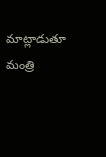మాట్లాడుతూ మంత్రి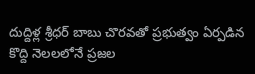దుద్దిళ్ల శ్రీధర్ బాబు చొరవతో ప్రభుత్వం ఏర్పడిన కొద్ది నెలలలోనే ప్రజల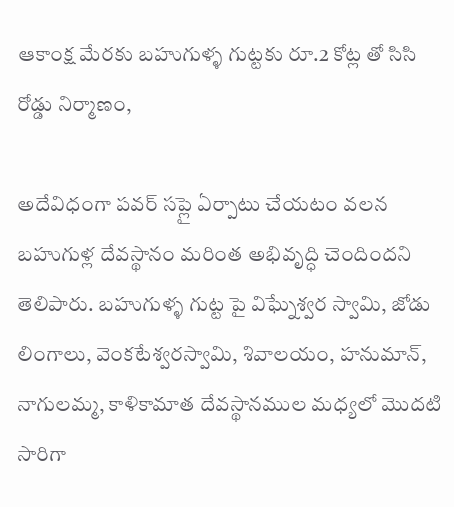ఆకాంక్ష మేరకు బహుగుళ్ళ గుట్టకు రూ.2 కోట్ల తో సిసి రోడ్డు నిర్మాణం,

అదేవిధంగా పవర్ సప్లై ఏర్పాటు చేయటం వలన బహుగుళ్ల దేవస్థానం మరింత అభివృద్ధి చెందిందని తెలిపారు. బహుగుళ్ళ గుట్ట పై విఘ్నేశ్వర స్వామి, జోడు లింగాలు, వెంకటేశ్వరస్వామి, శివాలయం, హనుమాన్, నాగులమ్మ, కాళికామాత దేవస్థానముల మధ్యలో మొదటి సారిగా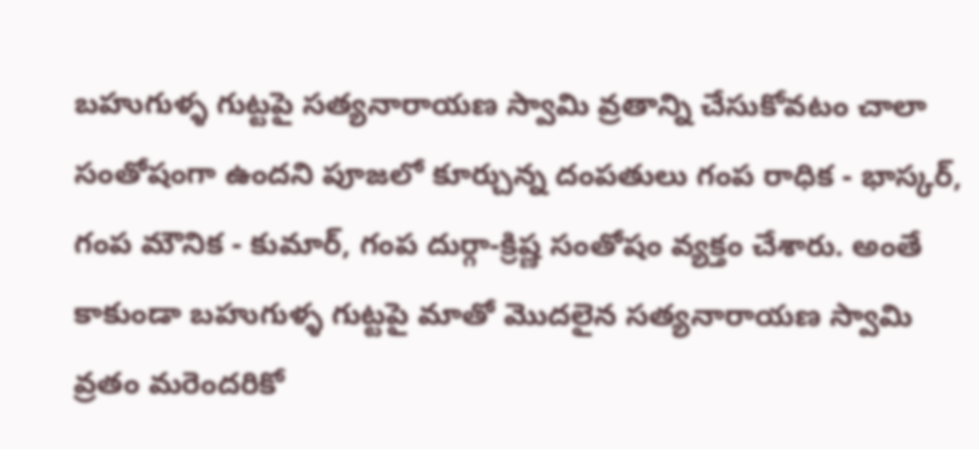బహుగుళ్ళ గుట్టపై సత్యనారాయణ స్వామి వ్రతాన్ని చేసుకోవటం చాలా సంతోషంగా ఉందని పూజలో కూర్చున్న దంపతులు గంప రాధిక - భాస్కర్, గంప మౌనిక - కుమార్, గంప దుర్గా-క్రిష్ణ సంతోషం వ్యక్తం చేశారు. అంతే కాకుండా బహుగుళ్ళ గుట్టపై మాతో మొదలైన సత్యనారాయణ స్వామి వ్రతం మరెందరికో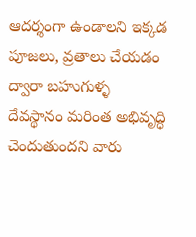ఆదర్శంగా ఉండాలని ఇక్కడ పూజలు, వ్రతాలు చేయడం ద్వారా బహుగుళ్ళ దేవస్థానం మరింత అభివృద్ధి చెందుతుందని వారు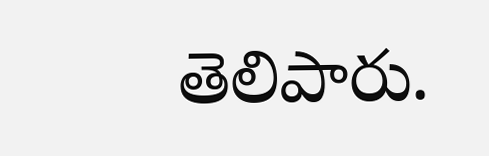తెలిపారు.